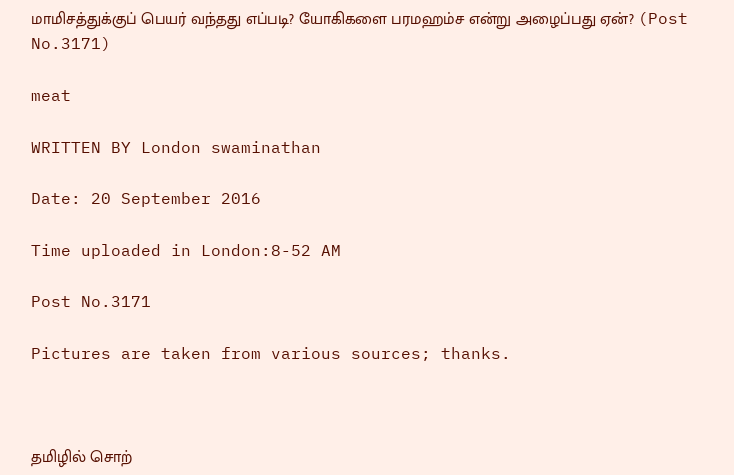மாமிசத்துக்குப் பெயர் வந்தது எப்படி? யோகிகளை பரமஹம்ச என்று அழைப்பது ஏன்? (Post No.3171)

meat

WRITTEN BY London swaminathan

Date: 20 September 2016

Time uploaded in London:8-52 AM

Post No.3171

Pictures are taken from various sources; thanks.



தமிழில் சொற்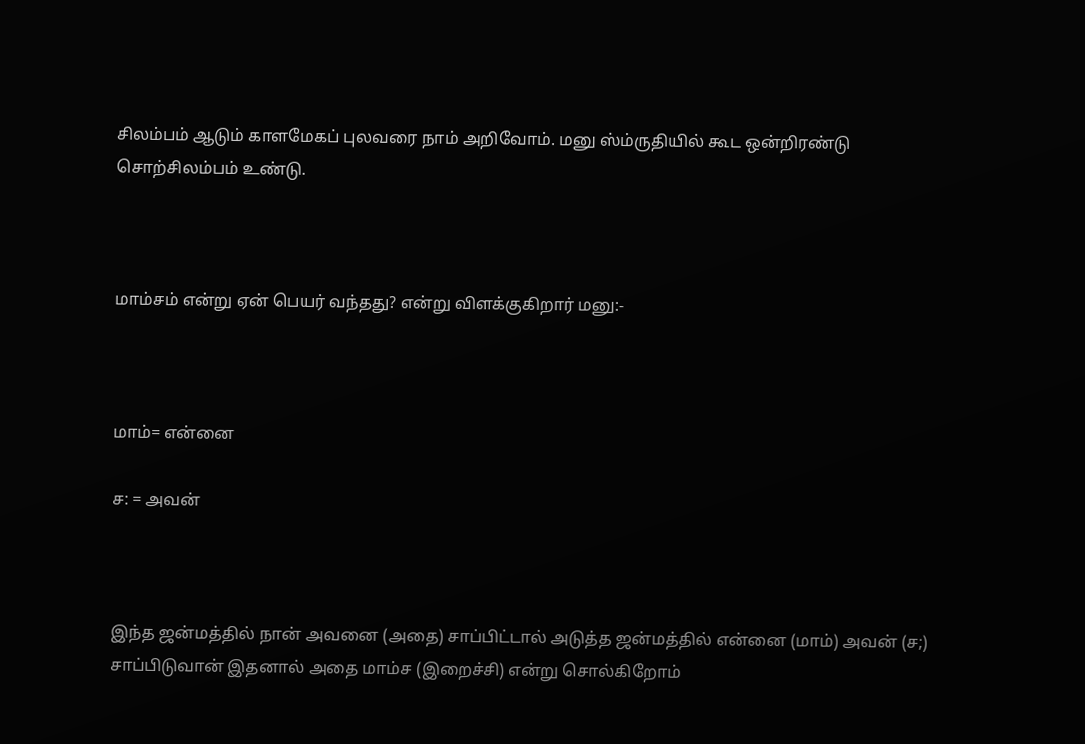சிலம்பம் ஆடும் காளமேகப் புலவரை நாம் அறிவோம். மனு ஸ்ம்ருதியில் கூட ஒன்றிரண்டு சொற்சிலம்பம் உண்டு.



மாம்சம் என்று ஏன் பெயர் வந்தது? என்று விளக்குகிறார் மனு:-



மாம்= என்னை

ச: = அவன்



இந்த ஜன்மத்தில் நான் அவனை (அதை) சாப்பிட்டால் அடுத்த ஜன்மத்தில் என்னை (மாம்) அவன் (ச;) சாப்பிடுவான் இதனால் அதை மாம்ச (இறைச்சி) என்று சொல்கிறோம்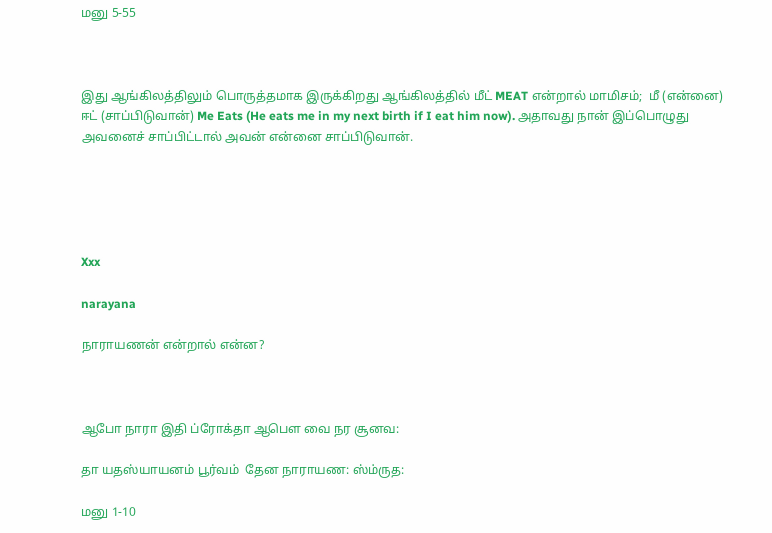மனு 5-55



இது ஆங்கிலத்திலும் பொருத்தமாக இருக்கிறது ஆங்கிலத்தில் மீட் MEAT என்றால் மாமிசம்;  மீ (என்னை) ஈட் (சாப்பிடுவான்) Me Eats (He eats me in my next birth if I eat him now). அதாவது நான் இப்பொழுது அவனைச் சாப்பிட்டால் அவன் என்னை சாப்பிடுவான்.





Xxx

narayana

நாராயணன் என்றால் என்ன?



ஆபோ நாரா இதி ப்ரோக்தா ஆபௌ வை நர சூனவ:

தா யதஸ்யாயனம் பூர்வம்  தேன நாராயண: ஸ்ம்ருத:

மனு 1-10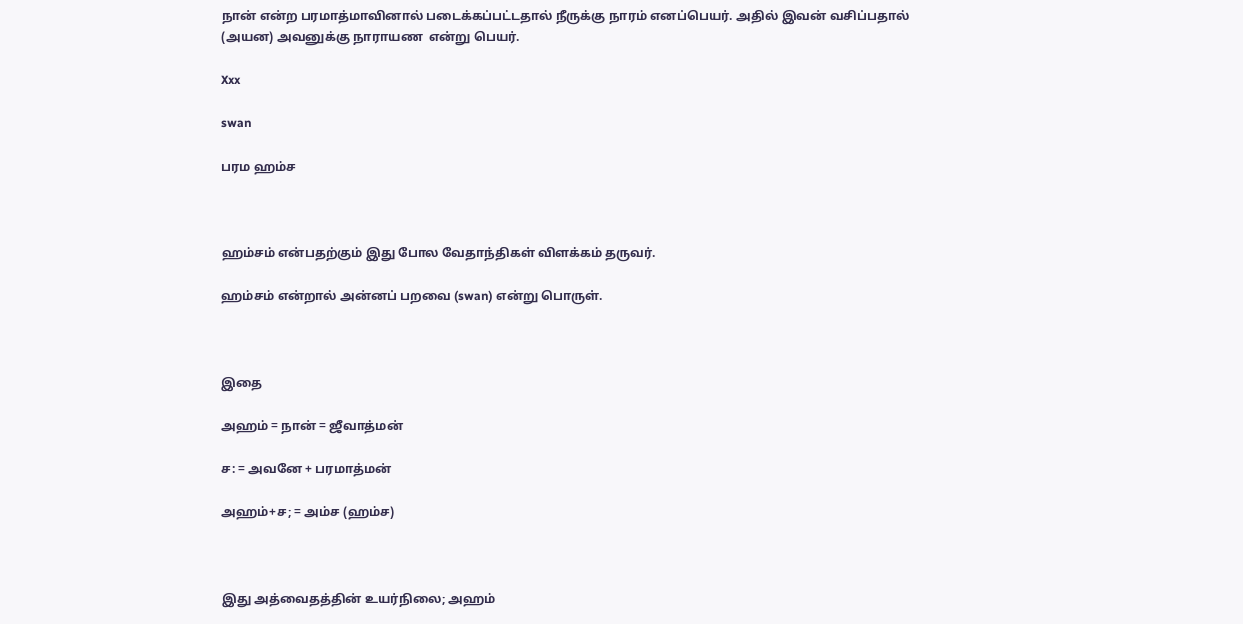நான் என்ற பரமாத்மாவினால் படைக்கப்பட்டதால் நீருக்கு நாரம் எனப்பெயர். அதில் இவன் வசிப்பதால் (அயன) அவனுக்கு நாராயண  என்று பெயர்.

Xxx

swan

பரம ஹம்ச



ஹம்சம் என்பதற்கும் இது போல வேதாந்திகள் விளக்கம் தருவர்.

ஹம்சம் என்றால் அன்னப் பறவை (swan) என்று பொருள்.



இதை

அஹம் = நான் = ஜீவாத்மன்

ச: = அவனே + பரமாத்மன்

அஹம்+ச; = அம்ச (ஹம்ச)



இது அத்வைதத்தின் உயர்நிலை; அஹம்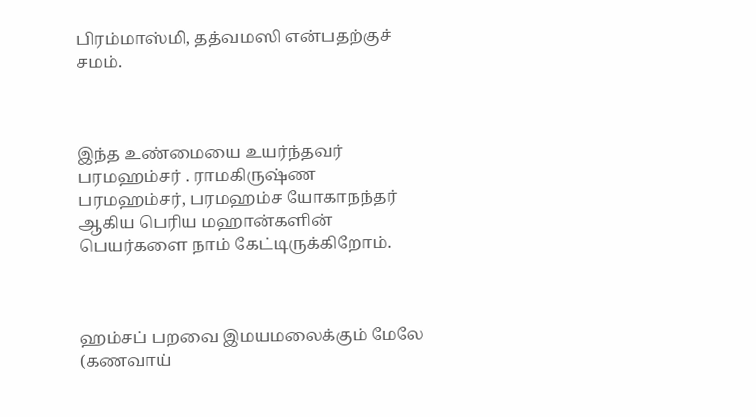பிரம்மாஸ்மி, தத்வமஸி என்பதற்குச் சமம்.



இந்த உண்மையை உயர்ந்தவர்  பரமஹம்சர் . ராமகிருஷ்ண பரமஹம்சர், பரமஹம்ச யோகாநந்தர் ஆகிய பெரிய மஹான்களின் பெயர்களை நாம் கேட்டிருக்கிறோம்.



ஹம்சப் பறவை இமயமலைக்கும் மேலே (கணவாய்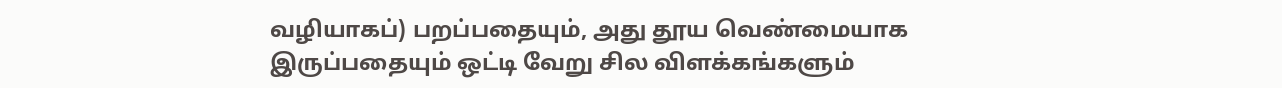வழியாகப்) பறப்பதையும், அது தூய வெண்மையாக இருப்பதையும் ஒட்டி வேறு சில விளக்கங்களும்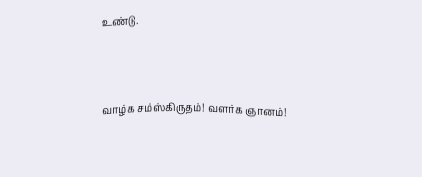உண்டு.



வாழ்க சம்ஸ்கிருதம்! வளர்க ஞானம்!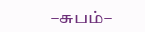–சுபம்–